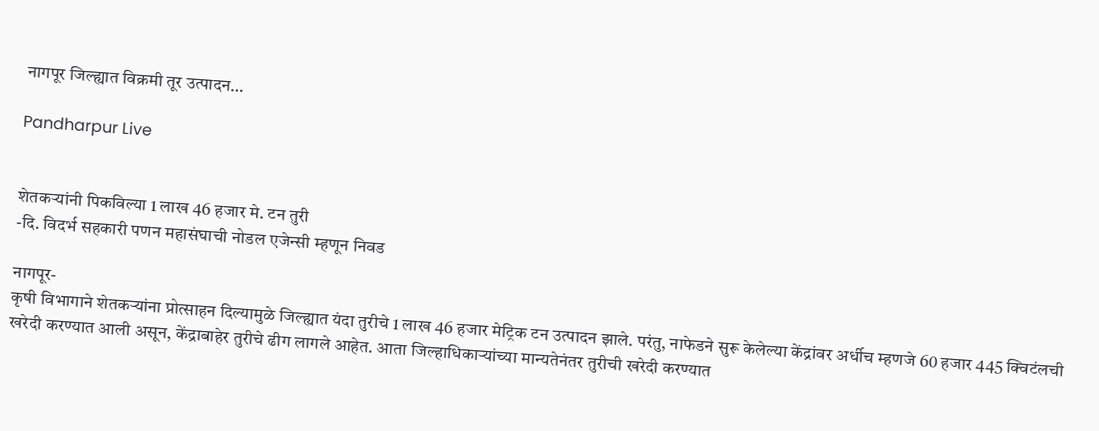नागपूर जिल्ह्यात विक्रमी तूर उत्पादन…

Pandharpur Live


शेतकर्‍यांनी पिकविल्या 1 लाख 46 हजार मे. टन तुरी
-दि. विदर्भ सहकारी पणन महासंघाची नोडल एजेन्सी म्हणून निवड

नागपूर-
कृषी विभागाने शेतकर्‍यांना प्रोत्साहन दिल्यामुळे जिल्ह्यात यंदा तुरीचे 1 लाख 46 हजार मेट्रिक टन उत्पादन झाले. परंतु, नाफेडने सुरू केलेल्या केंद्रांवर अर्धीच म्हणजे 60 हजार 445 क्विटंलची खरेदी करण्यात आली असून, केंद्राबाहेर तुरीचे ढीग लागले आहेत. आता जिल्हाधिकार्‍यांच्या मान्यतेनंतर तुरीची खरेदी करण्यात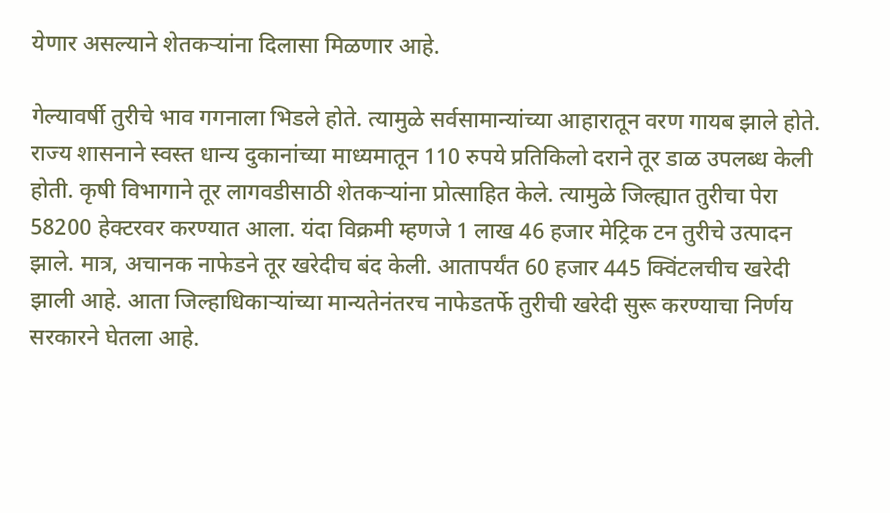येणार असल्याने शेतकर्‍यांना दिलासा मिळणार आहे.

गेल्यावर्षी तुरीचे भाव गगनाला भिडले होते. त्यामुळे सर्वसामान्यांच्या आहारातून वरण गायब झाले होते. राज्य शासनाने स्वस्त धान्य दुकानांच्या माध्यमातून 110 रुपये प्रतिकिलो दराने तूर डाळ उपलब्ध केली होती. कृषी विभागाने तूर लागवडीसाठी शेतकर्‍यांना प्रोत्साहित केले. त्यामुळे जिल्ह्यात तुरीचा पेरा 58200 हेक्टरवर करण्यात आला. यंदा विक्रमी म्हणजे 1 लाख 46 हजार मेट्रिक टन तुरीचे उत्पादन झाले. मात्र, अचानक नाफेडने तूर खरेदीच बंद केली. आतापर्यंत 60 हजार 445 क्विंटलचीच खरेदी झाली आहे. आता जिल्हाधिकार्‍यांच्या मान्यतेनंतरच नाफेडतर्फे तुरीची खरेदी सुरू करण्याचा निर्णय सरकारने घेतला आहे.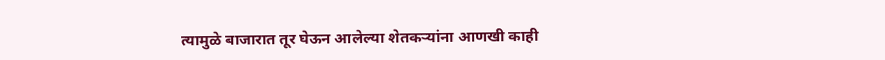त्यामुळे बाजारात तूर घेऊन आलेल्या शेतकर्‍यांना आणखी काही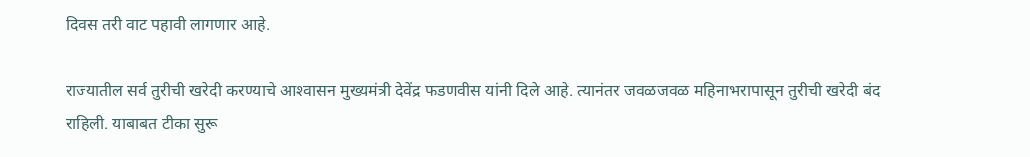दिवस तरी वाट पहावी लागणार आहे.

राज्यातील सर्व तुरीची खरेदी करण्याचे आश्‍वासन मुख्यमंत्री देवेंद्र फडणवीस यांनी दिले आहे. त्यानंतर जवळजवळ महिनाभरापासून तुरीची खरेदी बंद राहिली. याबाबत टीका सुरू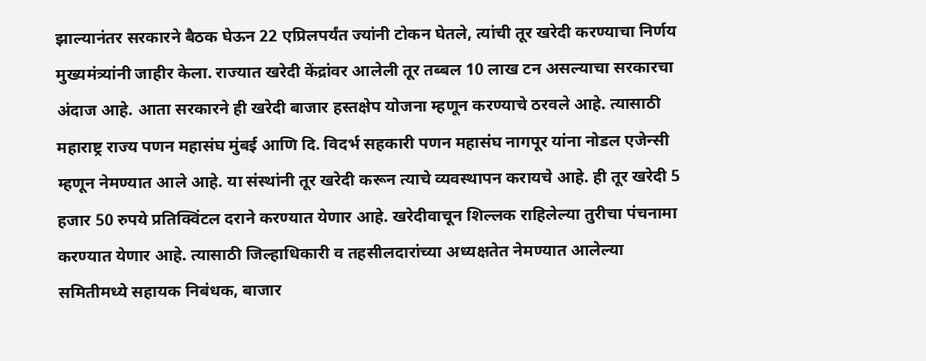झाल्यानंतर सरकारने बैठक घेऊन 22 एप्रिलपर्यंत ज्यांनी टोकन घेतले, त्यांची तूर खरेदी करण्याचा निर्णय मुख्यमंत्र्यांनी जाहीर केला. राज्यात खरेदी केंद्रांवर आलेली तूर तब्बल 10 लाख टन असल्याचा सरकारचा अंदाज आहे. आता सरकारने ही खरेदी बाजार हस्तक्षेप योजना म्हणून करण्याचे ठरवले आहे. त्यासाठी महाराष्ट्र राज्य पणन महासंघ मुंबई आणि दि. विदर्भ सहकारी पणन महासंघ नागपूर यांना नोडल एजेन्सी म्हणून नेमण्यात आले आहे. या संस्थांनी तूर खरेदी करून त्याचे व्यवस्थापन करायचे आहे. ही तूर खरेदी 5 हजार 50 रुपये प्रतिक्विंटल दराने करण्यात येणार आहे. खरेदीवाचून शिल्लक राहिलेल्या तुरीचा पंचनामा करण्यात येणार आहे. त्यासाठी जिल्हाधिकारी व तहसीलदारांच्या अध्यक्षतेत नेमण्यात आलेल्या समितीमध्ये सहायक निबंधक, बाजार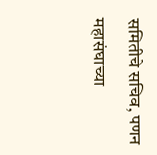समितीचे सचिव, पणन महासंघाच्या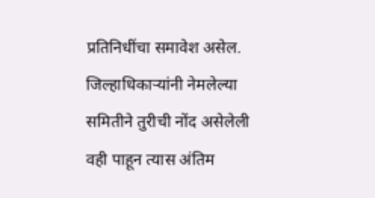प्रतिनिधींचा समावेश असेल. जिल्हाधिकार्‍यांनी नेमलेल्या समितीने तुरीची नोंद असेलेली वही पाहून त्यास अंतिम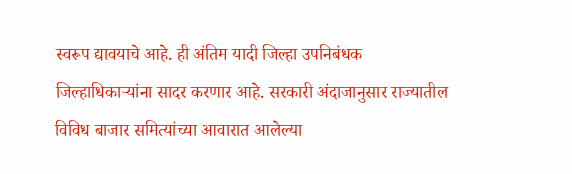स्वरूप द्यावयाचे आहे. ही अंतिम यादी जिल्हा उपनिबंधक जिल्हाधिकार्‍यांना सादर करणार आहे. सरकारी अंदाजानुसार राज्यातील विविध बाजार समित्यांच्या आवारात आलेल्या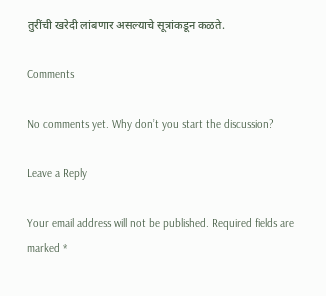तुरींची खरेदी लांबणार असल्याचे सूत्रांकडून कळते.

Comments

No comments yet. Why don’t you start the discussion?

Leave a Reply

Your email address will not be published. Required fields are marked *